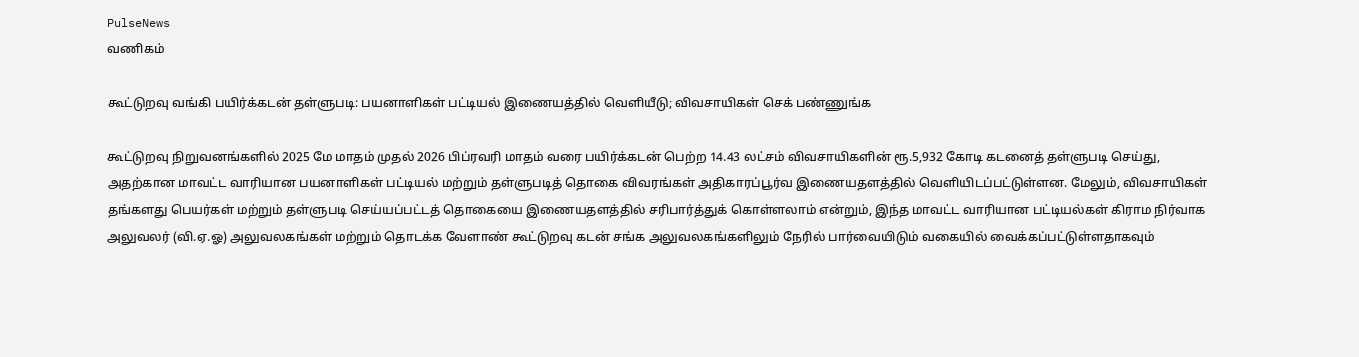PulseNews
வணிகம்

கூட்டுறவு வங்கி பயிர்க்கடன் தள்ளுபடி: பயனாளிகள் பட்டியல் இணையத்தில் வெளியீடு; விவசாயிகள் செக் பண்ணுங்க

கூட்டுறவு நிறுவனங்களில் 2025 மே மாதம் முதல் 2026 பிப்ரவரி மாதம் வரை பயிர்க்கடன் பெற்ற 14.43 லட்சம் விவசாயிகளின் ரூ.5,932 கோடி கடனைத் தள்ளுபடி செய்து, அதற்கான மாவட்ட வாரியான பயனாளிகள் பட்டியல் மற்றும் தள்ளுபடித் தொகை விவரங்கள் அதிகாரப்பூர்வ இணையதளத்தில் வெளியிடப்பட்டுள்ளன. மேலும், விவசாயிகள் தங்களது பெயர்கள் மற்றும் தள்ளுபடி செய்யப்பட்டத் தொகையை இணையதளத்தில் சரிபார்த்துக் கொள்ளலாம் என்றும், இந்த மாவட்ட வாரியான பட்டியல்கள் கிராம நிர்வாக அலுவலர் (வி.ஏ.ஓ) அலுவலகங்கள் மற்றும் தொடக்க வேளாண் கூட்டுறவு கடன் சங்க அலுவலகங்களிலும் நேரில் பார்வையிடும் வகையில் வைக்கப்பட்டுள்ளதாகவும்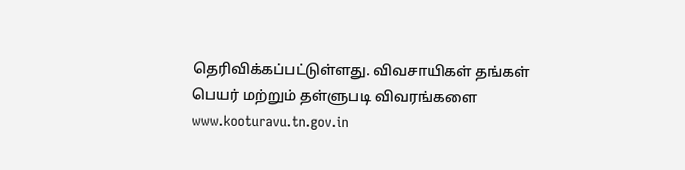தெரிவிக்கப்பட்டுள்ளது. விவசாயிகள் தங்கள் பெயர் மற்றும் தள்ளுபடி விவரங்களை www.kooturavu.tn.gov.in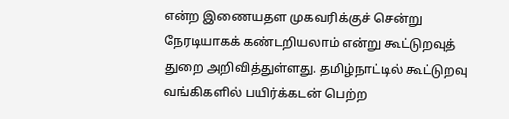என்ற இணையதள முகவரிக்குச் சென்று நேரடியாகக் கண்டறியலாம் என்று கூட்டுறவுத் துறை அறிவித்துள்ளது. தமிழ்நாட்டில் கூட்டுறவு வங்கிகளில் பயிர்க்கடன் பெற்ற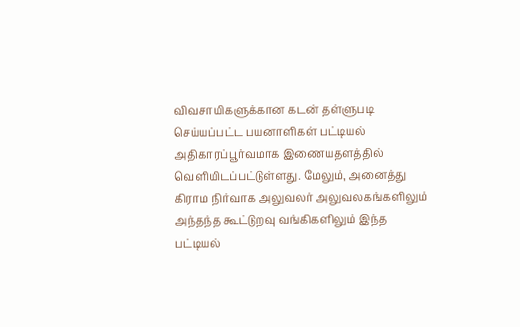விவசாயிகளுக்கான கடன் தள்ளுபடி செய்யப்பட்ட பயனாளிகள் பட்டியல் அதிகாரப்பூர்வமாக இணையதளத்தில் வெளியிடப்பட்டுள்ளது. மேலும், அனைத்து கிராம நிர்வாக அலுவலர் அலுவலகங்களிலும் அந்தந்த கூட்டுறவு வங்கிகளிலும் இந்த பட்டியல்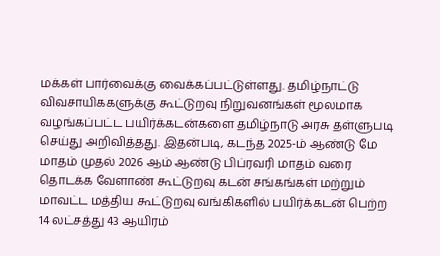மக்கள் பார்வைக்கு வைக்கப்பட்டுள்ளது. தமிழ்நாட்டு விவசாயிககளுக்கு கூட்டுறவு நிறுவனங்கள் மூலமாக வழங்கப்பட்ட பயிர்க்கடன்களை தமிழ்நாடு அரசு தள்ளுபடி செய்து அறிவித்தது. இதன்படி, கடந்த 2025-ம் ஆண்டு மே மாதம் முதல் 2026 ஆம் ஆண்டு பிப்ரவரி மாதம் வரை தொடக்க வேளாண் கூட்டுறவு கடன் சங்கங்கள் மற்றும் மாவட்ட மத்திய கூட்டுறவு வங்கிகளில் பயிர்க்கடன் பெற்ற 14 லட்சத்து 43 ஆயிரம்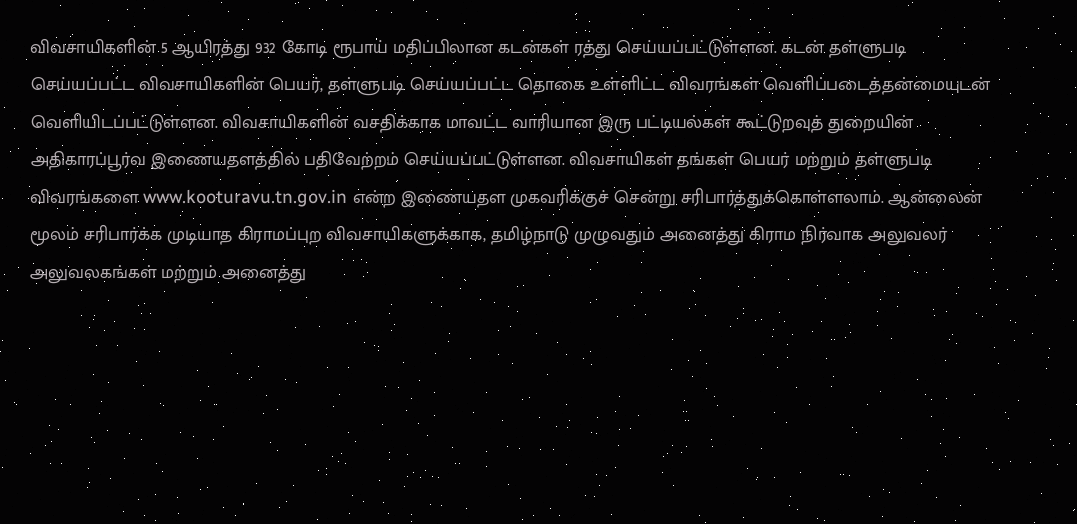விவசாயிகளின் 5 ஆயிரத்து 932 கோடி ரூபாய் மதிப்பிலான கடன்கள் ரத்து செய்யப்பட்டுள்ளன. கடன் தள்ளுபடி செய்யப்பட்ட விவசாயிகளின் பெயர், தள்ளுபடி செய்யப்பட்ட தொகை உள்ளிட்ட விவரங்கள் வெளிப்படைத்தன்மையுடன் வெளியிடப்பட்டுள்ளன. விவசாயிகளின் வசதிக்காக மாவட்ட வாரியான இரு பட்டியல்கள் கூட்டுறவுத் துறையின் அதிகாரப்பூர்வ இணையதளத்தில் பதிவேற்றம் செய்யப்பட்டுள்ளன. விவசாயிகள் தங்கள் பெயர் மற்றும் தள்ளுபடி விவரங்களை www.kooturavu.tn.gov.in என்ற இணையதள முகவரிக்குச் சென்று சரிபார்த்துக்கொள்ளலாம். ஆன்லைன் மூலம் சரிபார்க்க முடியாத கிராமப்புற விவசாயிகளுக்காக, தமிழ்நாடு முழுவதும் அனைத்து கிராம நிர்வாக அலுவலர் அலுவலகங்கள் மற்றும் அனைத்து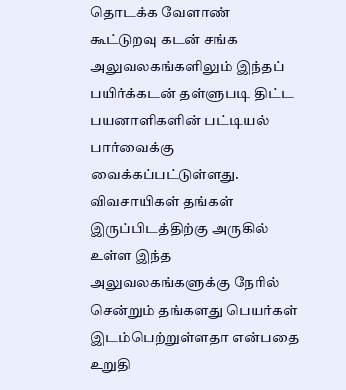தொடக்க வேளாண் கூட்டுறவு கடன் சங்க அலுவலகங்களிலும் இந்தப் பயிர்க்கடன் தள்ளுபடி திட்ட பயனாளிகளின் பட்டியல் பார்வைக்கு வைக்கப்பட்டுள்ளது. விவசாயிகள் தங்கள் இருப்பிடத்திற்கு அருகில் உள்ள இந்த அலுவலகங்களுக்கு நேரில் சென்றும் தங்களது பெயர்கள் இடம்பெற்றுள்ளதா என்பதை உறுதி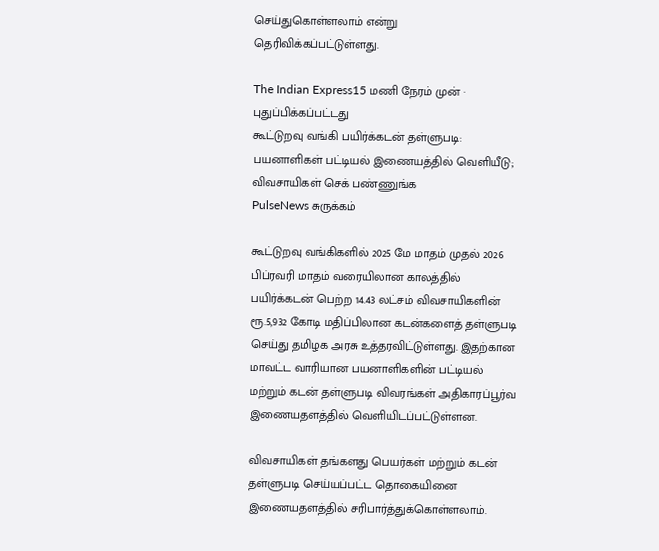செய்துகொள்ளலாம் என்று தெரிவிக்கப்பட்டுள்ளது.

The Indian Express15 மணி நேரம் முன் · புதுப்பிக்கப்பட்டது
கூட்டுறவு வங்கி பயிர்க்கடன் தள்ளுபடி: பயனாளிகள் பட்டியல் இணையத்தில் வெளியீடு; விவசாயிகள் செக் பண்ணுங்க
PulseNews சுருக்கம்

கூட்டுறவு வங்கிகளில் 2025 மே மாதம் முதல் 2026 பிப்ரவரி மாதம் வரையிலான காலத்தில் பயிர்க்கடன் பெற்ற 14.43 லட்சம் விவசாயிகளின் ரூ.5,932 கோடி மதிப்பிலான கடன்களைத் தள்ளுபடி செய்து தமிழக அரசு உத்தரவிட்டுள்ளது. இதற்கான மாவட்ட வாரியான பயனாளிகளின் பட்டியல் மற்றும் கடன் தள்ளுபடி விவரங்கள் அதிகாரப்பூர்வ இணையதளத்தில் வெளியிடப்பட்டுள்ளன.

விவசாயிகள் தங்களது பெயர்கள் மற்றும் கடன் தள்ளுபடி செய்யப்பட்ட தொகையினை இணையதளத்தில் சரிபார்த்துக்கொள்ளலாம்.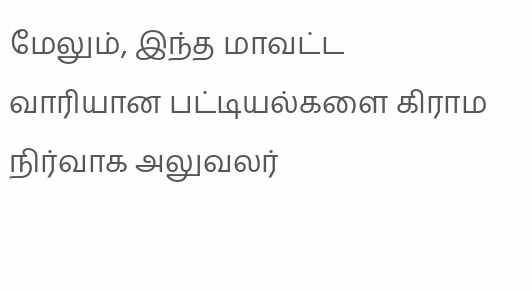மேலும், இந்த மாவட்ட வாரியான பட்டியல்களை கிராம நிர்வாக அலுவலர்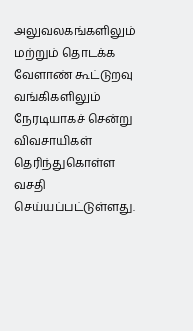அலுவலகங்களிலும் மற்றும் தொடக்க வேளாண் கூட்டுறவு வங்கிகளிலும் நேரடியாகச் சென்று விவசாயிகள் தெரிந்துகொள்ள வசதி செய்யப்பட்டுள்ளது.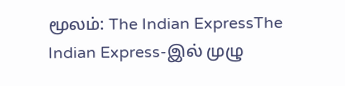மூலம்: The Indian ExpressThe Indian Express-இல் முழு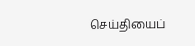செய்தியைப்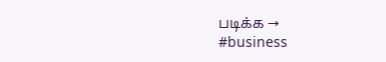படிக்க →
#business